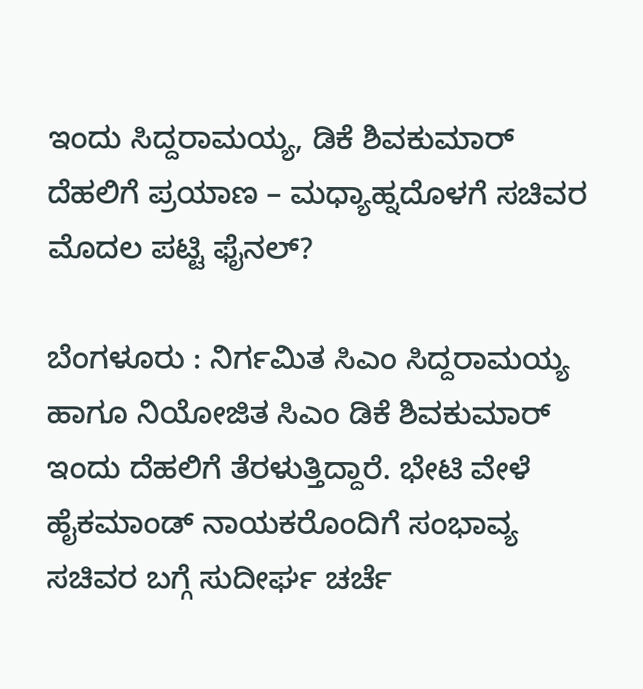ಇಂದು ಸಿದ್ದರಾಮಯ್ಯ, ಡಿಕೆ ಶಿವಕುಮಾರ್ ದೆಹಲಿಗೆ ಪ್ರಯಾಣ – ಮಧ್ಯಾಹ್ನದೊಳಗೆ ಸಚಿವರ ಮೊದಲ ಪಟ್ಟಿ ಫೈನಲ್?

ಬೆಂಗಳೂರು : ನಿರ್ಗಮಿತ ಸಿಎಂ ಸಿದ್ದರಾಮಯ್ಯ ಹಾಗೂ ನಿಯೋಜಿತ ಸಿಎಂ ಡಿಕೆ ಶಿವಕುಮಾರ್ ಇಂದು ದೆಹಲಿಗೆ ತೆರಳುತ್ತಿದ್ದಾರೆ. ಭೇಟಿ ವೇಳೆ ಹೈಕಮಾಂಡ್ ನಾಯಕರೊಂದಿಗೆ ಸಂಭಾವ್ಯ ಸಚಿವರ ಬಗ್ಗೆ ಸುದೀರ್ಘ ಚರ್ಚೆ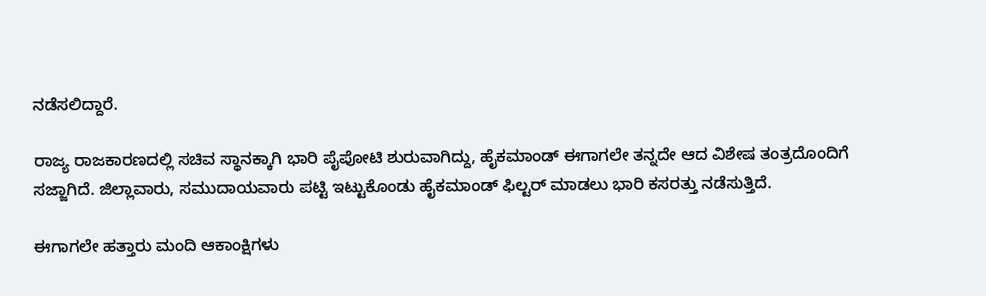ನಡೆಸಲಿದ್ದಾರೆ.

ರಾಜ್ಯ ರಾಜಕಾರಣದಲ್ಲಿ ಸಚಿವ ಸ್ಥಾನಕ್ಕಾಗಿ ಭಾರಿ ಪೈಪೋಟಿ ಶುರುವಾಗಿದ್ದು, ಹೈಕಮಾಂಡ್ ಈಗಾಗಲೇ ತನ್ನದೇ ಆದ ವಿಶೇಷ ತಂತ್ರದೊಂದಿಗೆ ಸಜ್ಜಾಗಿದೆ. ಜಿಲ್ಲಾವಾರು, ಸಮುದಾಯವಾರು ಪಟ್ಟಿ ಇಟ್ಟುಕೊಂಡು ಹೈಕಮಾಂಡ್ ಫಿಲ್ಟರ್ ಮಾಡಲು ಭಾರಿ ಕಸರತ್ತು ನಡೆಸುತ್ತಿದೆ.

ಈಗಾಗಲೇ ಹತ್ತಾರು ಮಂದಿ ಆಕಾಂಕ್ಷಿಗಳು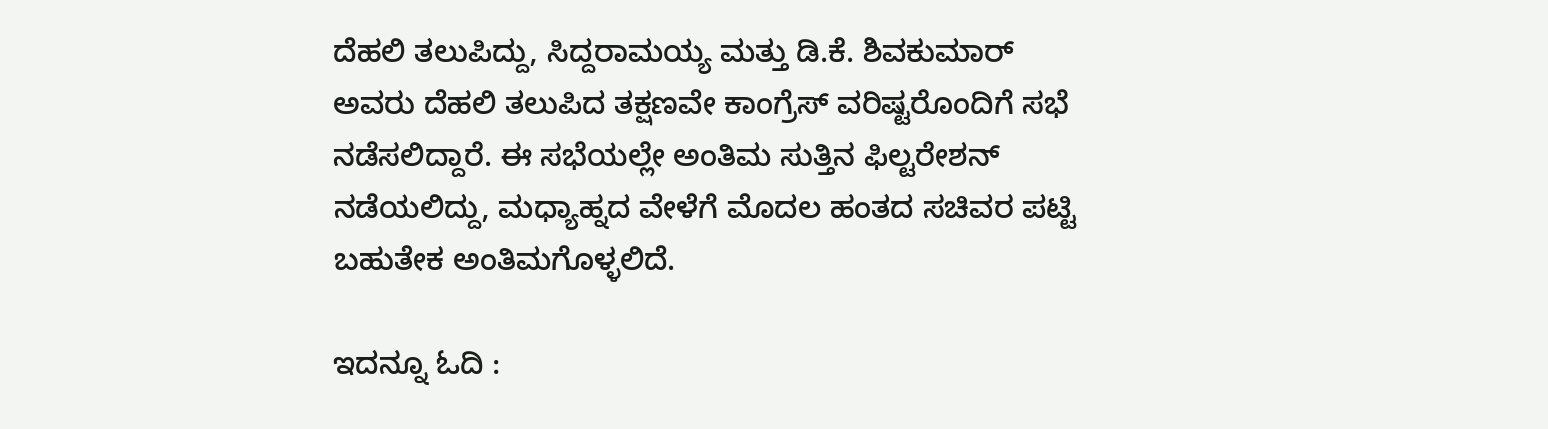ದೆಹಲಿ ತಲುಪಿದ್ದು, ಸಿದ್ದರಾಮಯ್ಯ ಮತ್ತು ಡಿ.ಕೆ. ಶಿವಕುಮಾರ್ ಅವರು ದೆಹಲಿ ತಲುಪಿದ ತಕ್ಷಣವೇ ಕಾಂಗ್ರೆಸ್ ವರಿಷ್ಟರೊಂದಿಗೆ ಸಭೆ ನಡೆಸಲಿದ್ದಾರೆ. ಈ ಸಭೆಯಲ್ಲೇ ಅಂತಿಮ ಸುತ್ತಿನ ಫಿಲ್ಟರೇಶನ್ ನಡೆಯಲಿದ್ದು, ಮಧ್ಯಾಹ್ನದ ವೇಳೆಗೆ ಮೊದಲ ಹಂತದ ಸಚಿವರ ಪಟ್ಟಿ ಬಹುತೇಕ ಅಂತಿಮಗೊಳ್ಳಲಿದೆ.

ಇದನ್ನೂ ಓದಿ :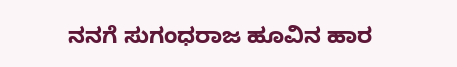ನನಗೆ ಸುಗಂಧರಾಜ ಹೂವಿನ ಹಾರ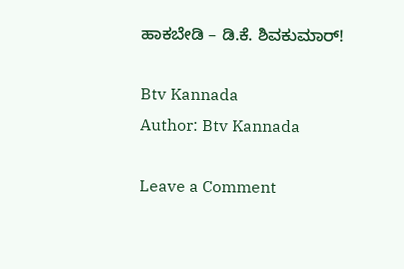ಹಾಕಬೇಡಿ – ಡಿ.ಕೆ. ಶಿವಕುಮಾರ್!

Btv Kannada
Author: Btv Kannada

Leave a Comment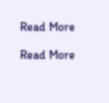Read More

Read More